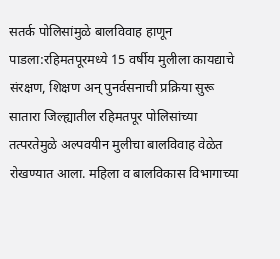सतर्क पोलिसांमुळे बालविवाह हाणून पाडला:रहिमतपूरमध्ये 15 वर्षीय मुलीला कायद्याचे संरक्षण, शिक्षण अन् पुनर्वसनाची प्रक्रिया सुरू
सातारा जिल्ह्यातील रहिमतपूर पोलिसांच्या तत्परतेमुळे अल्पवयीन मुलीचा बालविवाह वेळेत रोखण्यात आला. महिला व बालविकास विभागाच्या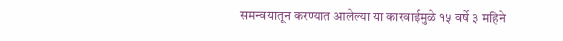समन्वयातून करण्यात आलेल्या या कारवाईमुळे १५ वर्षे ३ महिने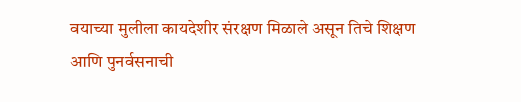वयाच्या मुलीला कायदेशीर संरक्षण मिळाले असून तिचे शिक्षण आणि पुनर्वसनाची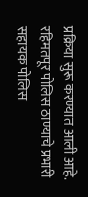प्रक्रिया सुरू करण्यात आली आहे. रहिमतपूर पोलिस ठाण्याचे प्रभारी सहायक पोलिस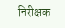निरीक्षक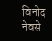विनोद नेवसे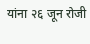यांना २६ जून रोजी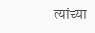त्यांच्या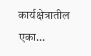कार्यक्षेत्रातील एका…